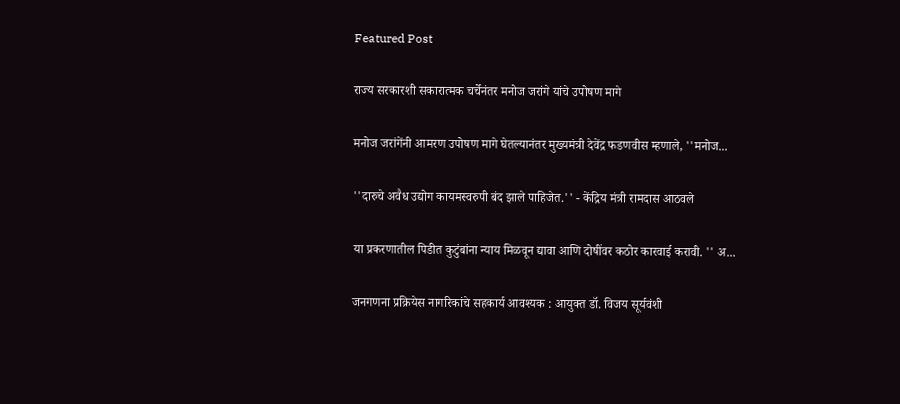Featured Post

राज्य सरकारशी सकारात्मक चर्चेनंतर मनोज जरांगे यांचे उपोषण मागे

मनोज जरांगेंनी आमरण उपोषण मागे घेतल्यानंतर मुख्यमंत्री देवेंद्र फडणवीस म्हणाले, ''मनोज...

''दारुचे अवैध उद्योग कायमस्वरुपी बंद झाले पाहिजेत.'' - केंद्रिय मंत्री रामदास आठवले

या प्रकरणातील पिडीत कुटुंबांना न्याय मिळवून द्यावा आणि दोषींवर कठोर कारवाई करावी. '' अ...

जनगणना प्रक्रियेस नागरिकांचे सहकार्य आवश्यक : आयुक्त डॉ. विजय सूर्यवंशी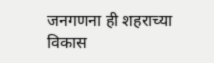जनगणना ही शहराच्या विकास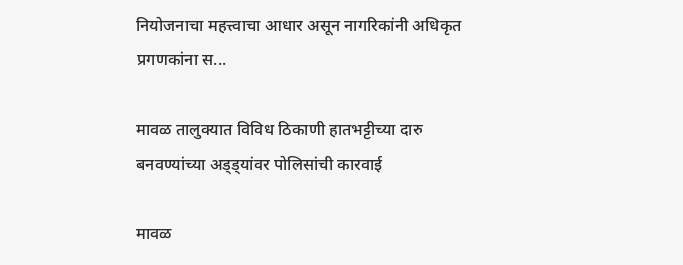नियोजनाचा महत्त्वाचा आधार असून नागरिकांनी अधिकृत प्रगणकांना स...

मावळ तालुक्यात विविध ठिकाणी हातभट्टीच्या दारु बनवण्यांच्या अड्ड्यांवर पोलिसांची कारवाई

मावळ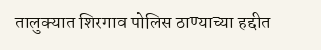तालुक्यात शिरगाव पोलिस ठाण्याच्या हद्दीत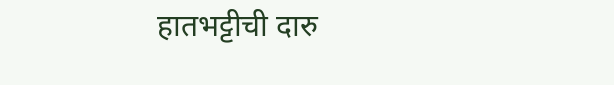हातभट्टीची दारु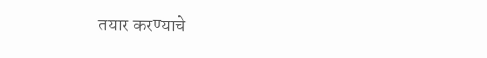तयार करण्याचे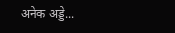अनेक अड्डे...